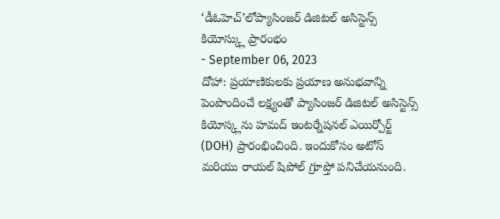‘డీఓహెచ్’లోప్యాసింజర్ డిజిటల్ అసిస్టెన్స్ కియోస్క్లు ప్రారంభం
- September 06, 2023
దోహా: ప్రయాణికులకు ప్రయాణ అనుభవాన్ని పెంపొందించే లక్ష్యంతో ప్యాసింజర్ డిజిటల్ అసిస్టెన్స్ కియోస్క్లను హమద్ ఇంటర్నేషనల్ ఎయిర్పోర్ట్ (DOH) ప్రారంభించింది. ఇందుకోసం అటోస్ మరియు రాయల్ షిపోల్ గ్రూప్తో పనిచేయనుంది.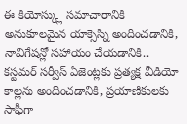ఈ కియోస్క్లు సమాచారానికి అనుకూలమైన యాక్సెస్ని అందించడానికి, నావిగేషన్లో సహాయం చేయడానికి.. కస్టమర్ సర్వీస్ ఏజెంట్లకు ప్రత్యక్ష వీడియో కాల్లను అందించడానికి, ప్రయాణికులకు సాఫీగా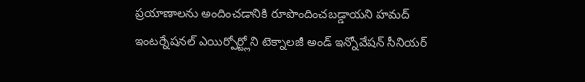ప్రయాణాలను అందించడానికి రూపొందించబడ్డాయని హమద్ ఇంటర్నేషనల్ ఎయిర్పోర్ట్లోని టెక్నాలజీ అండ్ ఇన్నోవేషన్ సీనియర్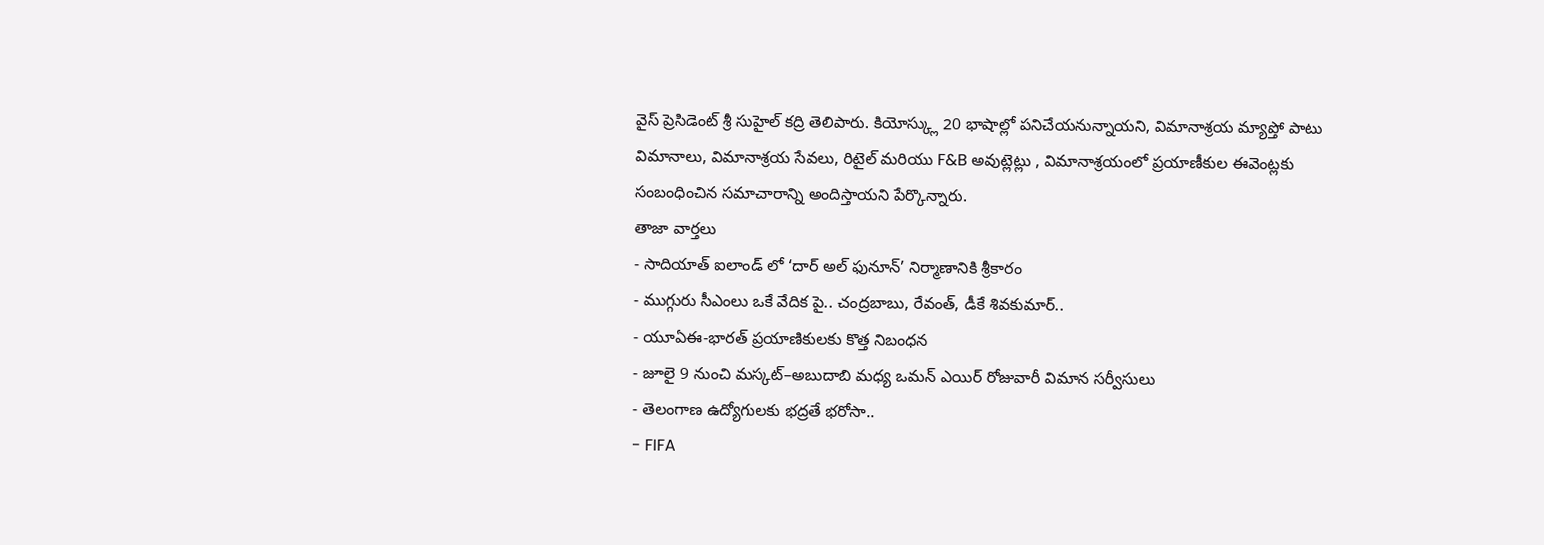వైస్ ప్రెసిడెంట్ శ్రీ సుహైల్ కద్రి తెలిపారు. కియోస్క్లు 20 భాషాల్లో పనిచేయనున్నాయని, విమానాశ్రయ మ్యాప్తో పాటు విమానాలు, విమానాశ్రయ సేవలు, రిటైల్ మరియు F&B అవుట్లెట్లు , విమానాశ్రయంలో ప్రయాణీకుల ఈవెంట్లకు సంబంధించిన సమాచారాన్ని అందిస్తాయని పేర్కొన్నారు.
తాజా వార్తలు
- సాదియాత్ ఐలాండ్ లో ‘దార్ అల్ ఫునూన్’ నిర్మాణానికి శ్రీకారం
- ముగ్గురు సీఎంలు ఒకే వేదిక పై.. చంద్రబాబు, రేవంత్, డీకే శివకుమార్..
- యూఏఈ-భారత్ ప్రయాణికులకు కొత్త నిబంధన
- జూలై 9 నుంచి మస్కట్–అబుదాబి మధ్య ఒమన్ ఎయిర్ రోజువారీ విమాన సర్వీసులు
- తెలంగాణ ఉద్యోగులకు భద్రతే భరోసా..
- FIFA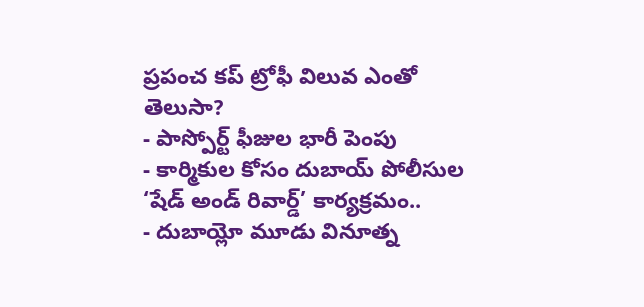ప్రపంచ కప్ ట్రోఫీ విలువ ఎంతో తెలుసా?
- పాస్పోర్ట్ ఫీజుల భారీ పెంపు
- కార్మికుల కోసం దుబాయ్ పోలీసుల ‘షేడ్ అండ్ రివార్డ్’ కార్యక్రమం..
- దుబాయ్లో మూడు వినూత్న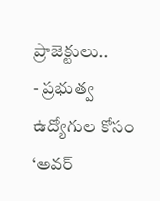ప్రాజెక్టులు..
- ప్రభుత్వ ఉద్యోగుల కోసం ‘అవర్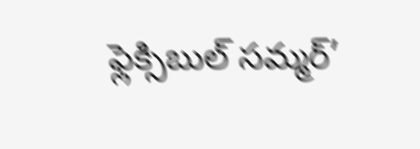ఫ్లెక్సిబుల్ సమ్మర్’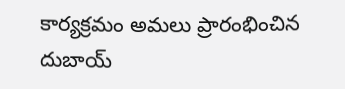కార్యక్రమం అమలు ప్రారంభించిన దుబాయ్